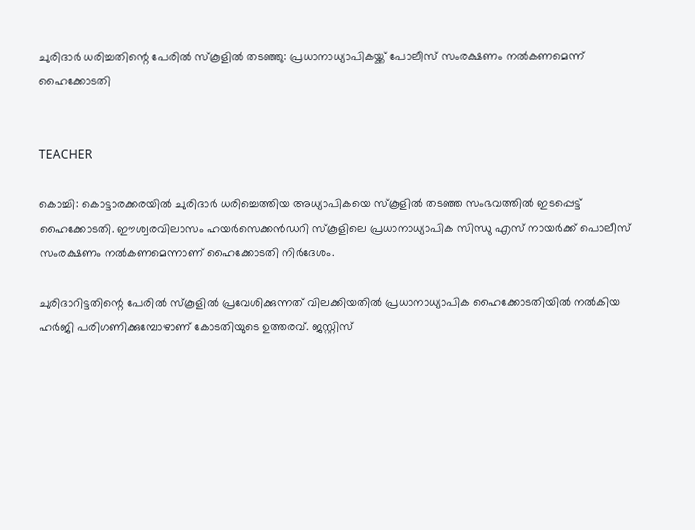ചുരിദാര്‍ ധരിച്ചതിന്റെ പേരില്‍ സ്‌കൂളില്‍ തടഞ്ഞു: പ്രധാനാധ്യാപികയ്ക്ക് പോലീസ് സംരക്ഷണം നല്‍കണമെന്ന് ഹൈക്കോടതി


TEACHER

കൊച്ചി: കൊട്ടാരക്കരയില്‍ ചുരിദാര്‍ ധരിച്ചെത്തിയ അധ്യാപികയെ സ്‌കൂളില്‍ തടഞ്ഞ സംഭവത്തില്‍ ഇടപ്പെട്ട് ഹൈക്കോടതി. ഈശ്വരവിലാസം ഹയര്‍സെക്കന്‍ഡറി സ്‌കൂളിലെ പ്രധാനാധ്യാപിക സിന്ധു എസ് നായര്‍ക്ക് പൊലീസ് സംരക്ഷണം നല്‍കണമെന്നാണ് ഹൈക്കോടതി നിര്‍ദേശം.

ചുരിദാറിട്ടതിന്റെ പേരില്‍ സ്‌കൂളില്‍ പ്രവേശിക്കുന്നത് വിലക്കിയതില്‍ പ്രധാനാധ്യാപിക ഹൈക്കോടതിയില്‍ നല്‍കിയ ഹര്‍ജി പരിഗണിക്കുമ്പോഴാണ് കോടതിയുടെ ഉത്തരവ്. ജസ്റ്റിസ്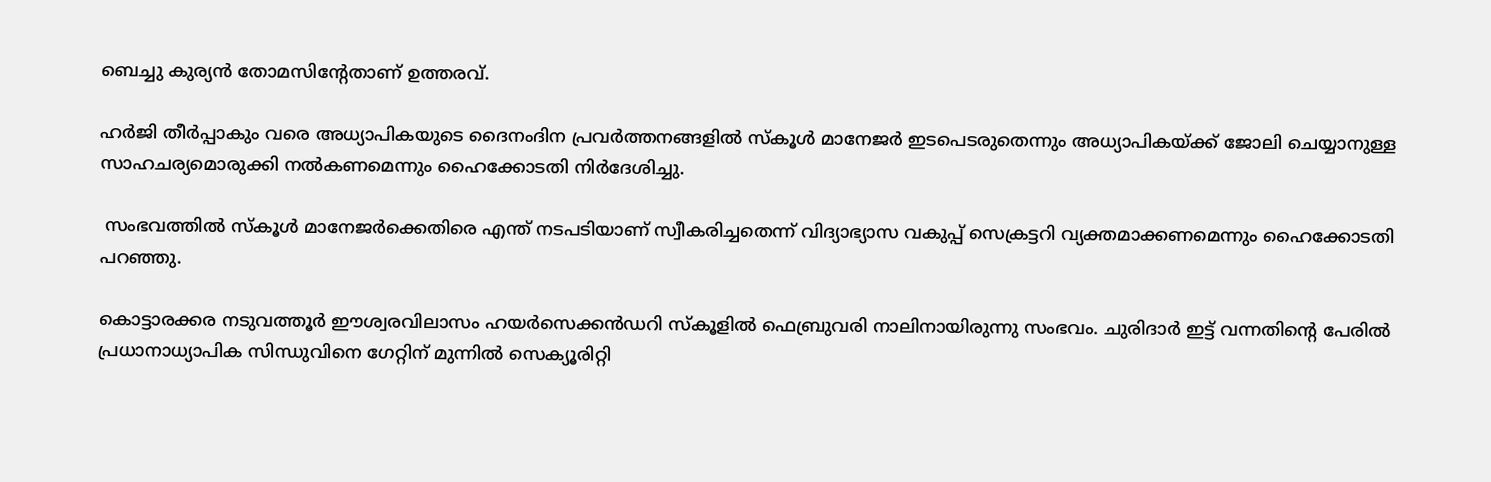ബെച്ചു കുര്യന്‍ തോമസിന്റേതാണ് ഉത്തരവ്.

ഹര്‍ജി തീര്‍പ്പാകും വരെ അധ്യാപികയുടെ ദൈനംദിന പ്രവര്‍ത്തനങ്ങളില്‍ സ്‌കൂള്‍ മാനേജര്‍ ഇടപെടരുതെന്നും അധ്യാപികയ്ക്ക് ജോലി ചെയ്യാനുള്ള സാഹചര്യമൊരുക്കി നല്‍കണമെന്നും ഹൈക്കോടതി നിര്‍ദേശിച്ചു.

 സംഭവത്തില്‍ സ്‌കൂള്‍ മാനേജര്‍ക്കെതിരെ എന്ത് നടപടിയാണ് സ്വീകരിച്ചതെന്ന് വിദ്യാഭ്യാസ വകുപ്പ് സെക്രട്ടറി വ്യക്തമാക്കണമെന്നും ഹൈക്കോടതി പറഞ്ഞു.

കൊട്ടാരക്കര നടുവത്തൂര്‍ ഈശ്വരവിലാസം ഹയര്‍സെക്കന്‍ഡറി സ്‌കൂളില്‍ ഫെബ്രുവരി നാലിനായിരുന്നു സംഭവം. ചുരിദാര്‍ ഇട്ട് വന്നതിന്റെ പേരില്‍ പ്രധാനാധ്യാപിക സിന്ധുവിനെ ഗേറ്റിന് മുന്നില്‍ സെക്യൂരിറ്റി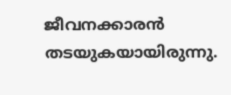ജീവനക്കാരന്‍ തടയുകയായിരുന്നു.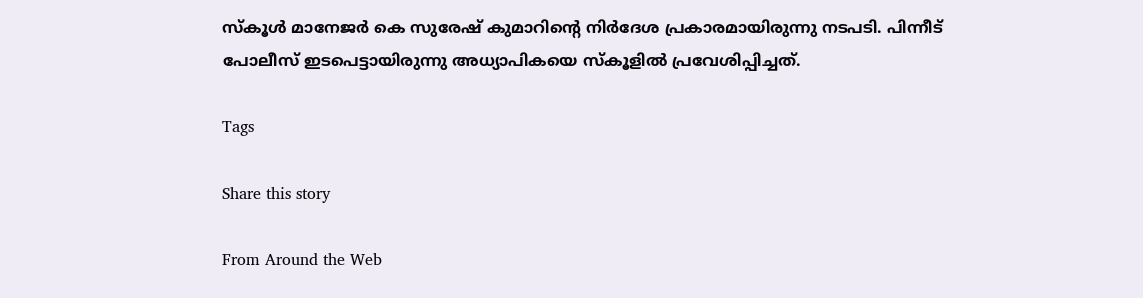സ്‌കൂള്‍ മാനേജര്‍ കെ സുരേഷ് കുമാറിന്റെ നിര്‍ദേശ പ്രകാരമായിരുന്നു നടപടി. പിന്നീട് പോലീസ് ഇടപെട്ടായിരുന്നു അധ്യാപികയെ സ്‌കൂളില്‍ പ്രവേശിപ്പിച്ചത്.

Tags

Share this story

From Around the Web